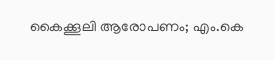കൈക്കൂലി ആരോപണം; എം.കെ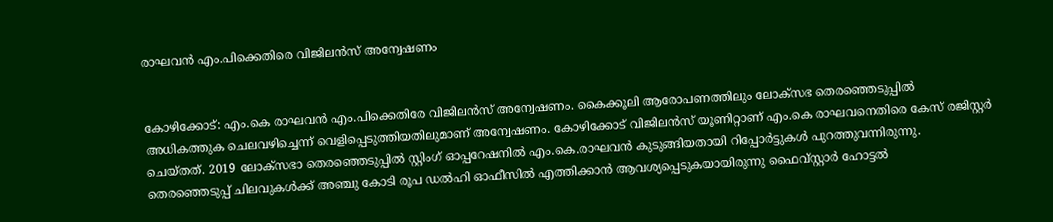രാഘവൻ എം.പിക്കെതിരെ വിജിലന്‍സ് അന്വേഷണം


കോഴിക്കോട്: എം.കെ രാഘവന്‍ എം.പിക്കെതിരേ വിജിലന്‍സ് അന്വേഷണം. കൈക്കൂലി ആരോപണത്തിലും ലോക്‌സഭ തെരഞ്ഞെടുപ്പില്‍ അധികത്തുക ചെലവഴിച്ചെന്ന്‌ വെളിപ്പെടുത്തിയതിലുമാണ്‌ അന്വേഷണം. കോഴിക്കോട് വിജിലൻസ് യൂണിറ്റാണ് എം.കെ രാഘവനെതിരെ കേസ് രജിസ്റ്റര്‍ ചെയ്തത്. 2019 ലോക്‌സഭാ തെരഞ്ഞെടുപ്പില്‍ സ്റ്റിംഗ് ഓപ്പറേഷനില്‍ എം.കെ.രാഘവന്‍ കുടുങ്ങിയതായി റിപ്പോർട്ടുകൾ പുറത്തുവന്നിരുന്നു. തെരഞ്ഞെടുപ്പ് ചിലവുകള്‍ക്ക് അഞ്ചു കോടി രൂപ ഡല്‍ഹി ഓഫീസില്‍ എത്തിക്കാന്‍ ആവശ്യപ്പെടുകയായിരുന്നു ഫൈവ്സ്റ്റാര്‍ ഹോട്ടല്‍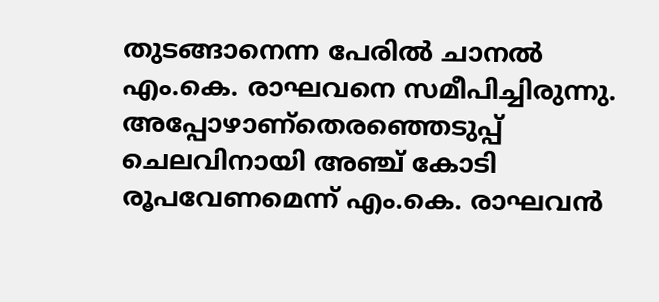തുടങ്ങാനെന്ന പേരില്‍ ചാനല്‍ എം.കെ. രാഘവനെ സമീപിച്ചിരുന്നു. അപ്പോഴാണ്തെരഞ്ഞെടുപ്പ് ചെലവിനായി അഞ്ച് കോടി രൂപവേണമെന്ന് എം.കെ. രാഘവന്‍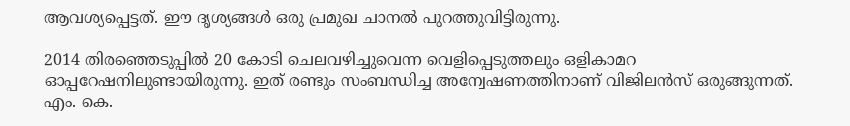ആവശ്യപ്പെട്ടത്. ഈ ദൃശ്യങ്ങൾ ഒരു പ്രമുഖ ചാനൽ പുറത്തുവിട്ടിരുന്നു.

2014 തിരഞ്ഞെടുപ്പില്‍ 20 കോടി ചെലവഴിച്ചുവെന്ന വെളിപ്പെടുത്തലും ഒളികാമറ ഓപ്പറേഷനിലുണ്ടായിരുന്നു. ഇത് രണ്ടും സംബന്ധിച്ച അന്വേഷണത്തിനാണ് വിജിലന്‍സ് ഒരുങ്ങുന്നത്. എം. കെ.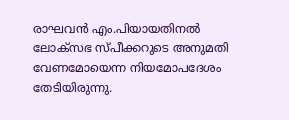രാഘവന്‍ എം.പിയായതിനല്‍ ലോക്‌സഭ സ്പീക്കറുടെ അനുമതി വേണമോയെന്ന നിയമോപദേശം തേടിയിരുന്നു.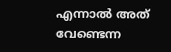എന്നാല്‍ അത് വേണ്ടെന്ന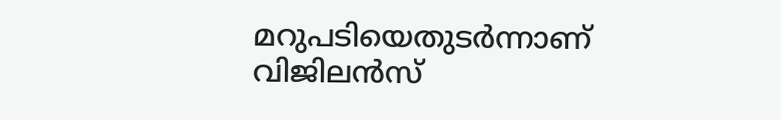മറുപടിയെതുടര്‍ന്നാണ് വിജിലന്‍സ്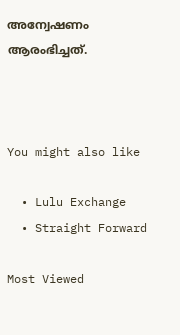അന്വേഷണം ആരംഭിച്ചത്.



You might also like

  • Lulu Exchange
  • Straight Forward

Most Viewed